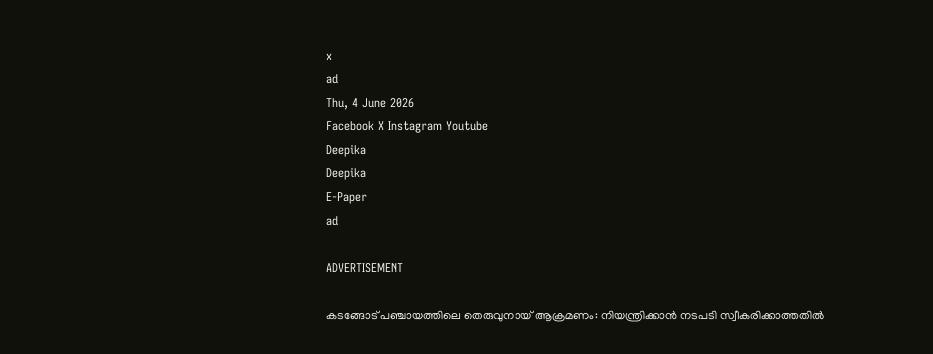x
ad
Thu, 4 June 2026
Facebook X Instagram Youtube
Deepika
Deepika
E-Paper
ad

ADVERTISEMENT

കടങ്ങോട് പഞ്ചായത്തിലെ തെരുവുനായ് ആക്രമണം: നിയന്ത്രിക്കാൻ നടപടി സ്വീകരിക്കാത്തതിൽ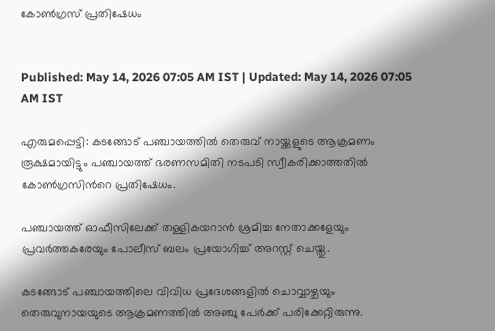കോൺഗ്രസ് പ്രതിഷേധം


Published: May 14, 2026 07:05 AM IST | Updated: May 14, 2026 07:05 AM IST

എരുമപ്പെട്ടി: കടങ്ങോട് പഞ്ചായത്തിൽ തെരുവ് നായ്ക്കളുടെ ആക്രമണം രൂക്ഷമായിട്ടും പഞ്ചായത്ത് ഭരണസമിതി നടപടി സ്വീകരിക്കാത്തതിൽ കോൺഗ്രസിന്‍റെ പ്രതിഷേധം.

പഞ്ചായത്ത് ഓഫീസിലേക്ക് തള്ളികയറാൻ ശ്രമിച്ച നേതാക്കളേയും പ്രവർത്തകരേയും പോലീസ് ബലം പ്രയോഗിച്ച് അറസ്റ്റ് ചെയ്തു.

കടങ്ങോട് പഞ്ചായത്തിലെ വിവിധ പ്രദേശങ്ങളിൽ ചൊവ്വാഴ്ചയും തെരുവുനായയുടെ ആക്രമണത്തിൽ അഞ്ചു പേർക്ക് പരിക്കേറ്റിരുന്നു.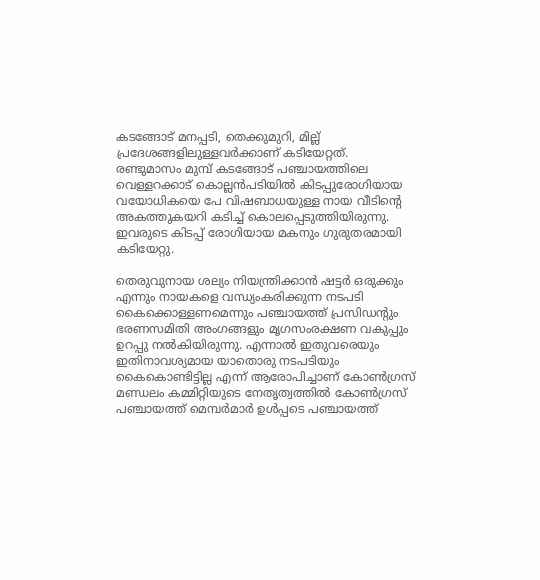കടങ്ങോട് മനപ്പടി, തെക്കുമുറി, മില്ല് പ്രദേശങ്ങളിലുള്ളവർക്കാണ് കടിയേറ്റത്. രണ്ടുമാസം മുമ്പ് കടങ്ങോട് പഞ്ചായത്തിലെ വെള്ളറക്കാട് കൊല്ലൻപടിയിൽ കിടപ്പുരോഗിയായ വയോധികയെ പേ വിഷബാധയുള്ള നായ വീടിന്‍റെ അകത്തുകയറി കടിച്ച് കൊലപ്പെടുത്തിയിരുന്നു. ഇവരുടെ കിടപ്പ് രോഗിയായ മകനും ഗുരുതരമായി കടിയേറ്റു.

തെരുവുനായ ശല്യം നിയന്ത്രിക്കാൻ ഷട്ടർ ഒരുക്കും എന്നും നായകളെ വന്ധ്യംകരിക്കുന്ന നടപടി കൈക്കൊള്ളണമെന്നും പഞ്ചായത്ത് പ്രസിഡന്‍റും ഭരണസമിതി അംഗങ്ങളും മൃഗസംരക്ഷണ വകുപ്പും ഉറപ്പു നൽകിയിരുന്നു. എന്നാൽ ഇതുവരെയും ഇതിനാവശ്യമായ യാതൊരു നടപടിയും കൈകൊണ്ടിട്ടില്ല എന്ന് ആരോപിച്ചാണ് കോൺഗ്രസ് മണ്ഡലം കമ്മിറ്റിയുടെ നേതൃത്വത്തിൽ കോൺഗ്രസ് പഞ്ചായത്ത് മെമ്പർമാർ ഉൾപ്പടെ പഞ്ചായത്ത്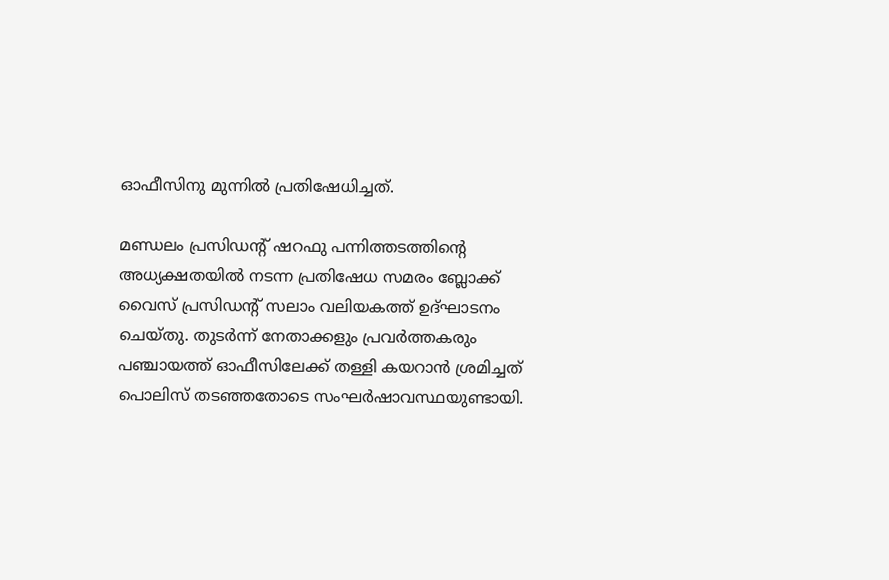ഓഫീസിനു മുന്നിൽ പ്രതിഷേധിച്ചത്.

മണ്ഡലം പ്രസിഡന്‍റ് ഷറഫു പന്നിത്തടത്തിന്‍റെ അധ്യക്ഷതയിൽ നടന്ന പ്രതിഷേധ സമരം ബ്ലോക്ക്‌ വൈസ് പ്രസിഡന്‍റ് സലാം വലിയകത്ത് ഉദ്ഘാടനം ചെയ്തു. തുടർന്ന് നേതാക്കളും പ്രവർത്തകരും പഞ്ചായത്ത് ഓഫീസിലേക്ക് തള്ളി കയറാൻ ശ്രമിച്ചത് പൊലിസ് തടഞ്ഞതോടെ സംഘർഷാവസ്ഥയുണ്ടായി.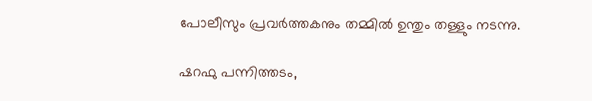പോലീസും പ്രവർത്തകനും തമ്മിൽ ഉന്തും തള്ളും നടന്നു.

ഷറഫു പന്നിത്തടം,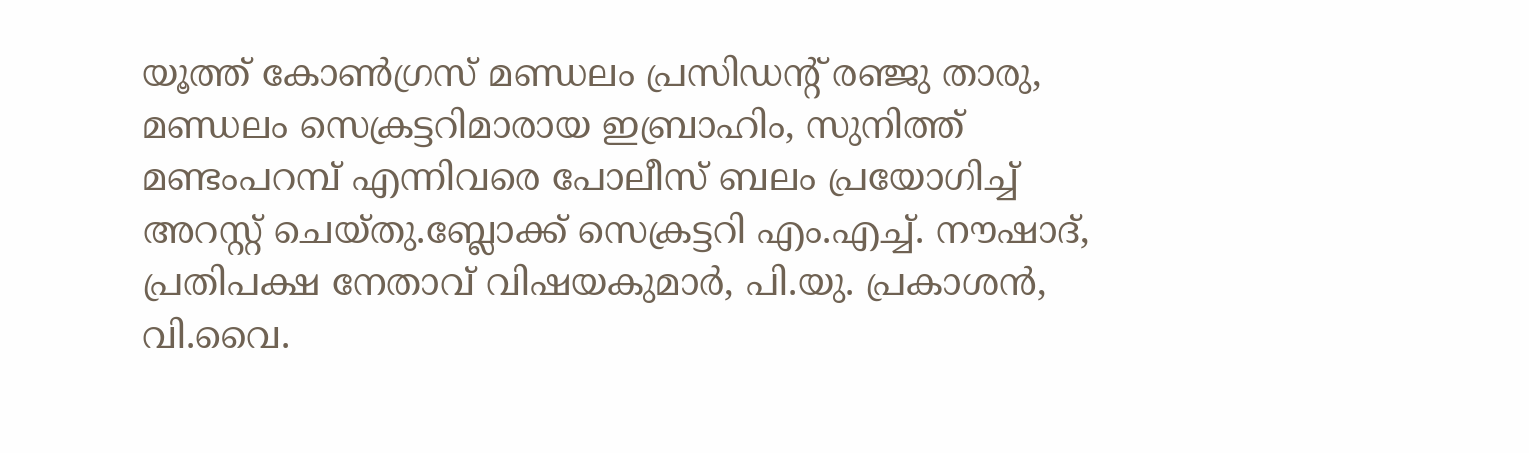യൂത്ത് കോൺഗ്രസ് മണ്ഡലം പ്രസിഡന്‍റ് രഞ്ജു താരു, മണ്ഡലം സെക്രട്ടറിമാരായ ഇബ്രാഹിം, സുനിത്ത് മണ്ടംപറമ്പ് എന്നിവരെ പോലീസ് ബലം പ്രയോഗിച്ച് അറസ്റ്റ് ചെയ്തു.ബ്ലോക്ക് സെക്രട്ടറി എം.എച്ച്. നൗഷാദ്, പ്രതിപക്ഷ നേതാവ് വിഷയകുമാർ, പി.യു. പ്രകാശൻ, വി.വൈ.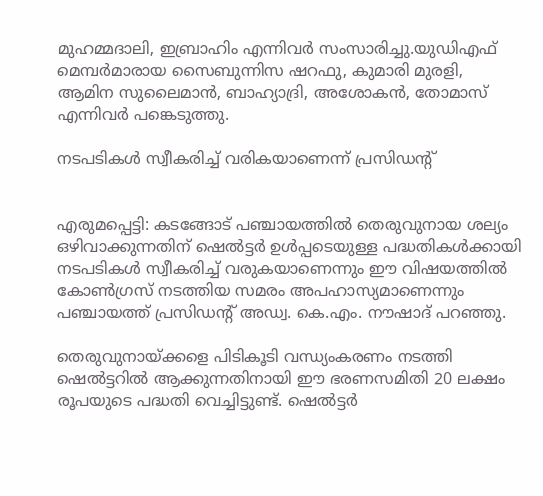മുഹമ്മദാലി, ഇബ്രാഹിം എന്നിവർ സംസാരിച്ചു.യുഡിഎഫ് മെമ്പർമാരായ സൈബുന്നിസ ഷറഫു, കുമാരി മുരളി, ആമിന സുലൈമാൻ, ബാഹ്യാദ്രി, അശോകൻ, തോമാസ് എന്നിവർ പങ്കെടുത്തു.

നടപടികൾ സ്വീകരിച്ച് വരികയാണെന്ന് പ്രസിഡന്‍റ്


എരുമപ്പെട്ടി: കടങ്ങോട് പഞ്ചായത്തിൽ തെരുവുനായ ശല്യം ഒഴിവാക്കുന്നതിന് ഷെൽട്ടർ ഉൾപ്പടെയുള്ള പദ്ധതികൾക്കായി നടപടികൾ സ്വീകരിച്ച് വരുകയാണെന്നും ഈ വിഷയത്തിൽ കോൺഗ്രസ് നടത്തിയ സമരം അപഹാസ്യമാണെന്നും പഞ്ചായത്ത് പ്രസിഡന്‍റ് അഡ്വ. കെ.എം. നൗഷാദ് പറഞ്ഞു.

തെരുവുനായ്ക്കളെ പിടികൂടി വന്ധ്യംകരണം നടത്തി ഷെൽട്ടറിൽ ആക്കുന്നതിനായി ഈ ഭരണസമിതി 20 ലക്ഷം രൂപയുടെ പദ്ധതി വെച്ചിട്ടുണ്ട്. ഷെൽട്ടർ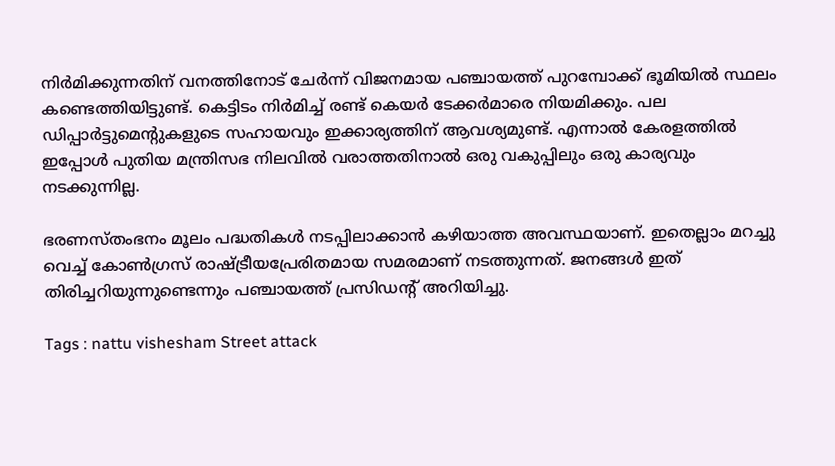നിർമിക്കുന്നതിന് വനത്തിനോട് ചേർന്ന് വിജനമായ പഞ്ചായത്ത് പുറമ്പോക്ക് ഭൂമിയിൽ സ്ഥലം കണ്ടെത്തിയിട്ടുണ്ട്. കെട്ടിടം നിർമിച്ച് രണ്ട് കെയർ ടേക്കർമാരെ നിയമിക്കും. പല ഡിപ്പാർട്ടുമെന്‍റുകളുടെ സഹായവും ഇക്കാര്യത്തിന് ആവശ്യമുണ്ട്. എന്നാൽ കേരളത്തിൽ ഇപ്പോൾ പുതിയ മന്ത്രിസഭ നിലവിൽ വരാത്തതിനാൽ ഒരു വകുപ്പിലും ഒരു കാര്യവും നടക്കുന്നില്ല.

ഭരണസ്തംഭനം മൂലം പദ്ധതികൾ നടപ്പിലാക്കാൻ കഴിയാത്ത അവസ്ഥയാണ്. ഇതെല്ലാം മറച്ചു വെച്ച് കോൺഗ്രസ് രാഷ്ട്രീയപ്രേരിതമായ സമരമാണ് നടത്തുന്നത്. ജനങ്ങൾ ഇത് തിരിച്ചറിയുന്നുണ്ടെന്നും പഞ്ചായത്ത് പ്രസിഡന്‍റ് അറിയിച്ചു.

Tags : nattu vishesham Street attack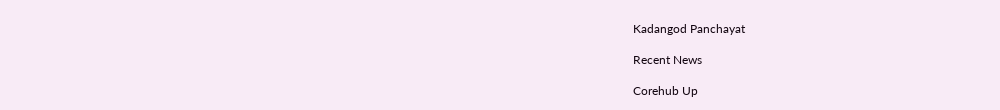Kadangod Panchayat

Recent News

Corehub Up